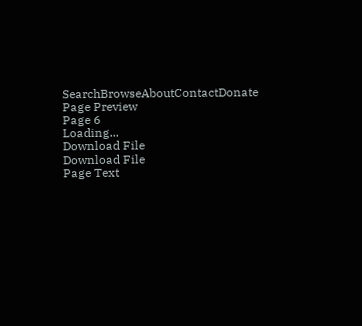SearchBrowseAboutContactDonate
Page Preview
Page 6
Loading...
Download File
Download File
Page Text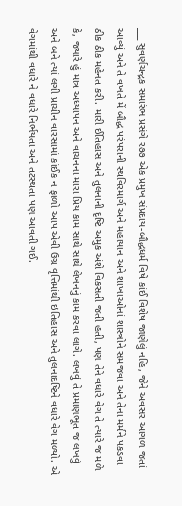___ સુવર્ણચન્દ્રક સમારંભ પ્રસંગે ર૭૭ એક પ્રમુખ સંપ્રદાય-બૌદ્ધધર્મ વિષે કાંઈ વિશેષ જાણેલું નહિ, જેને અવસર આગળ જતાં આવ્યું અને તે વખતે મેં બૌદ્ધ પરંપરાની સ્થવિરમાર્ગ અને મહાયાન અને શાખાઓનાં શાસ્ત્રોને સમજવા અને તેના મર્મને પકડવા ઠીક ઠીક મહેનત કરી. મારી ઈતિહાસ અને તુલનાની દૃષ્ટિ અમુક અંશે વિકસતી જતી હતી, પણ તેને વધારે વેગ તે ત્યારે જ મળે કે, જ્યારે હું માત્ર અધ્યાપન અને વાચનના મારા પ્રિય કામ સાથે સાથે લેખનનું કામ કરવા લાગે. લખવું તે પ્રમાણભૂત જ લખવું અને બને ત્યાં લગી પ્રાચીન વારસામાં કાંઈક ન ફાળો આપ એવી ઉગ્ર વૃત્તિમાંથી ઇતિહાસ અને તુલનાદષ્ટિને વધારે વેગ મળ્યો. એ વેગમાંથી વધારે ને વધારે નિર્ભયતા અને તટસ્થતા પણ આવતી ગઈ.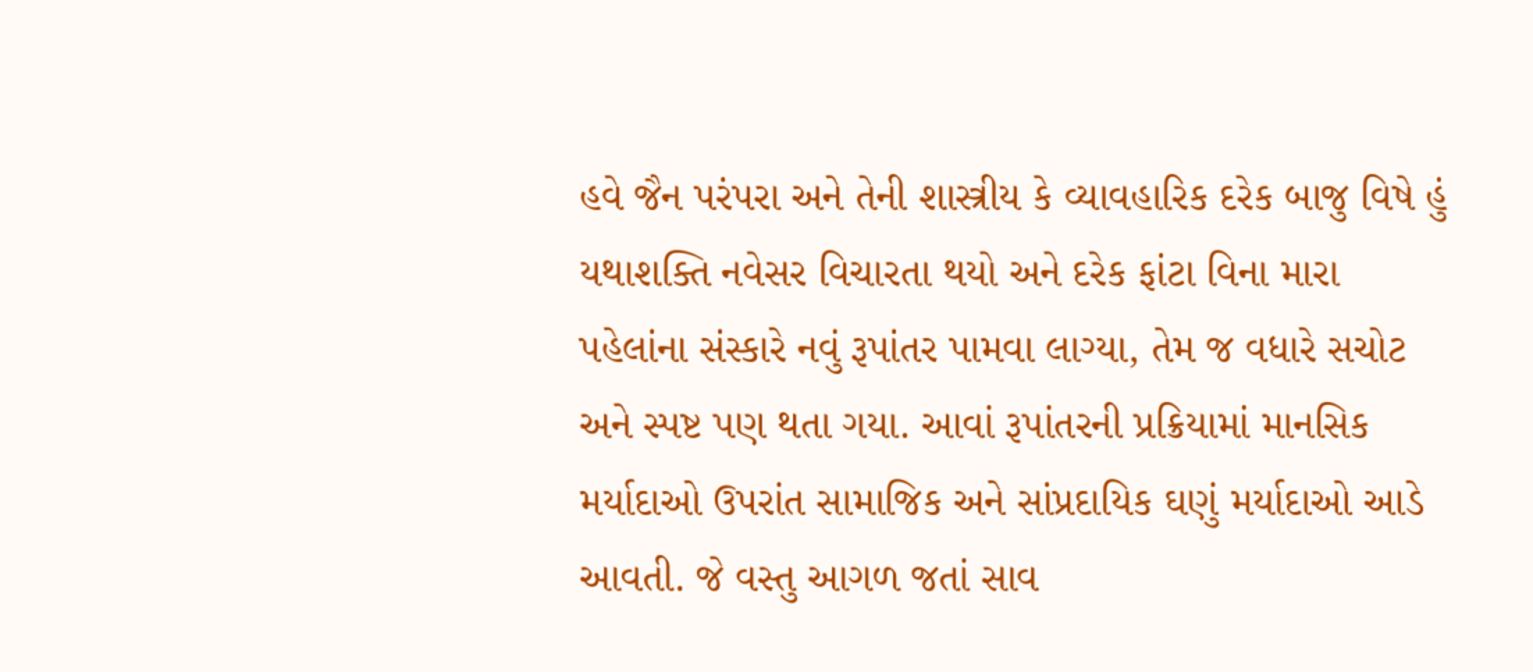હવે જૈન પરંપરા અને તેની શાસ્ત્રીય કે વ્યાવહારિક દરેક બાજુ વિષે હું યથાશક્તિ નવેસર વિચારતા થયો અને દરેક ફાંટા વિના મારા પહેલાંના સંસ્કારે નવું રૂપાંતર પામવા લાગ્યા, તેમ જ વધારે સચોટ અને સ્પષ્ટ પણ થતા ગયા. આવાં રૂપાંતરની પ્રક્રિયામાં માનસિક મર્યાદાઓ ઉપરાંત સામાજિક અને સાંપ્રદાયિક ઘણું મર્યાદાઓ આડે આવતી. જે વસ્તુ આગળ જતાં સાવ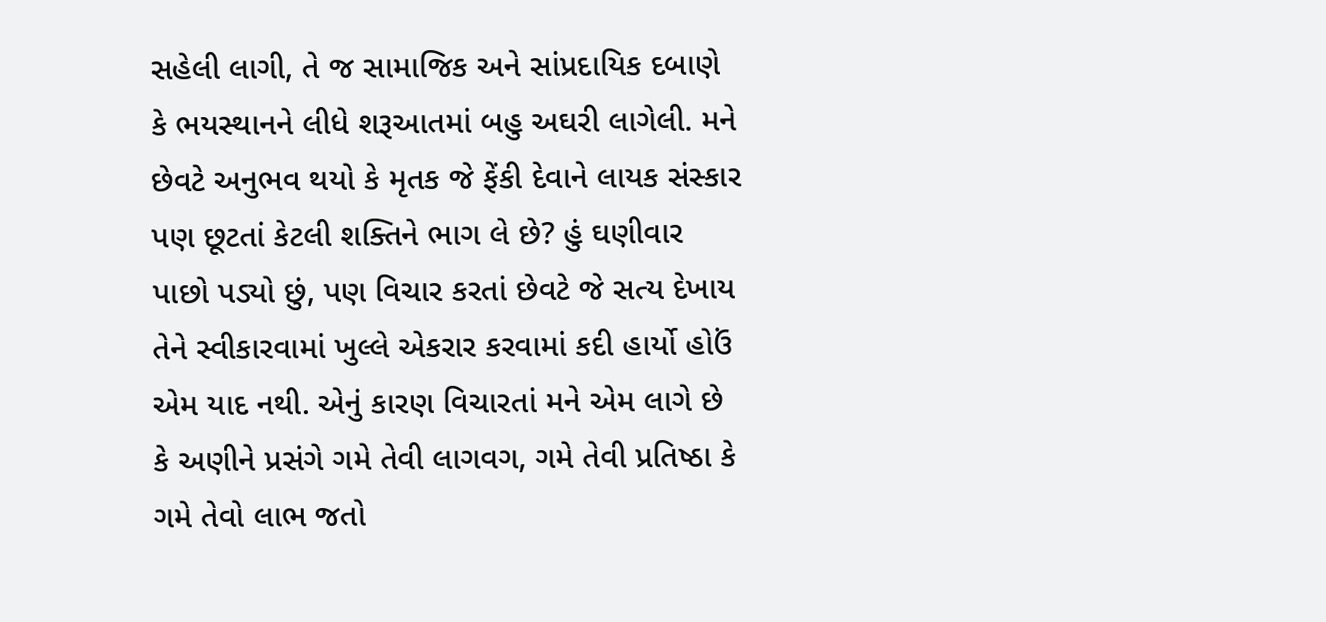સહેલી લાગી, તે જ સામાજિક અને સાંપ્રદાયિક દબાણે કે ભયસ્થાનને લીધે શરૂઆતમાં બહુ અઘરી લાગેલી. મને છેવટે અનુભવ થયો કે મૃતક જે ફેંકી દેવાને લાયક સંસ્કાર પણ છૂટતાં કેટલી શક્તિને ભાગ લે છે? હું ઘણીવાર પાછો પડ્યો છું, પણ વિચાર કરતાં છેવટે જે સત્ય દેખાય તેને સ્વીકારવામાં ખુલ્લે એકરાર કરવામાં કદી હાર્યો હોઉં એમ યાદ નથી. એનું કારણ વિચારતાં મને એમ લાગે છે કે અણીને પ્રસંગે ગમે તેવી લાગવગ, ગમે તેવી પ્રતિષ્ઠા કે ગમે તેવો લાભ જતો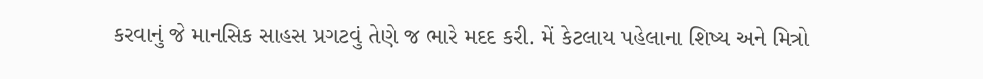કરવાનું જે માનસિક સાહસ પ્રગટવું તેણે જ ભારે મદદ કરી. મેં કેટલાય પહેલાના શિષ્ય અને મિત્રો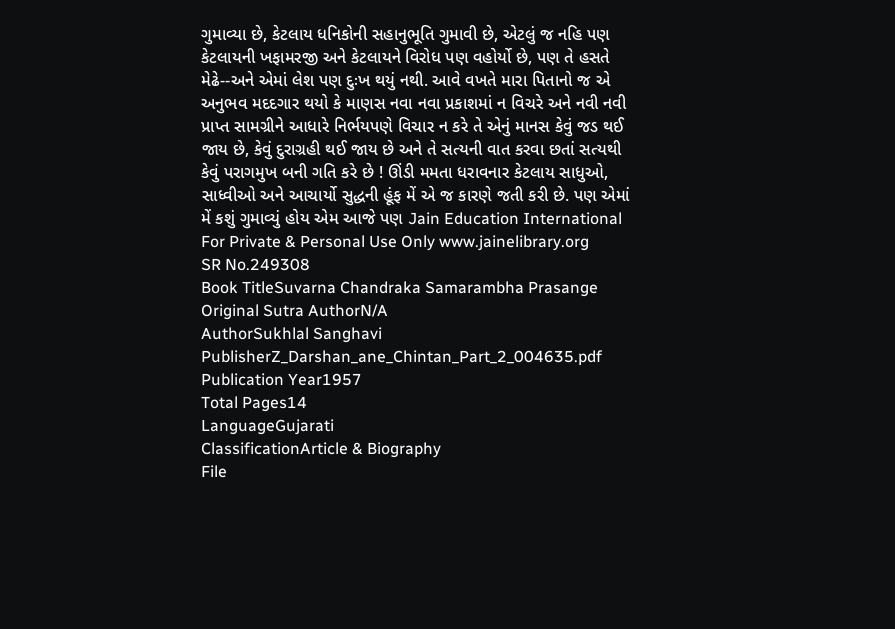ગુમાવ્યા છે, કેટલાય ધનિકોની સહાનુભૂતિ ગુમાવી છે, એટલું જ નહિ પણ કેટલાયની ખફામરજી અને કેટલાયને વિરોધ પણ વહોર્યો છે, પણ તે હસતે મેઢે--અને એમાં લેશ પણ દુઃખ થયું નથી. આવે વખતે મારા પિતાનો જ એ અનુભવ મદદગાર થયો કે માણસ નવા નવા પ્રકાશમાં ન વિચરે અને નવી નવી પ્રાપ્ત સામગ્રીને આધારે નિર્ભયપણે વિચાર ન કરે તે એનું માનસ કેવું જડ થઈ જાય છે, કેવું દુરાગ્રહી થઈ જાય છે અને તે સત્યની વાત કરવા છતાં સત્યથી કેવું પરાગમુખ બની ગતિ કરે છે ! ઊંડી મમતા ધરાવનાર કેટલાય સાધુઓ, સાધ્વીઓ અને આચાર્યો સુદ્ધની હૂંફ મેં એ જ કારણે જતી કરી છે. પણ એમાં મેં કશું ગુમાવ્યું હોય એમ આજે પણ Jain Education International For Private & Personal Use Only www.jainelibrary.org
SR No.249308
Book TitleSuvarna Chandraka Samarambha Prasange
Original Sutra AuthorN/A
AuthorSukhlal Sanghavi
PublisherZ_Darshan_ane_Chintan_Part_2_004635.pdf
Publication Year1957
Total Pages14
LanguageGujarati
ClassificationArticle & Biography
File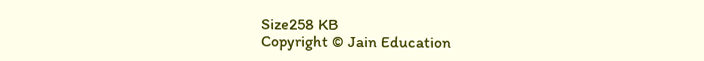Size258 KB
Copyright © Jain Education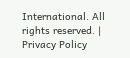International. All rights reserved. | Privacy Policy